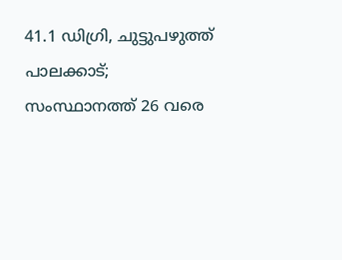41.1 ഡിഗ്രി, ചുട്ടുപഴുത്ത് പാലക്കാട്; സംസ്ഥാനത്ത് 26 വരെ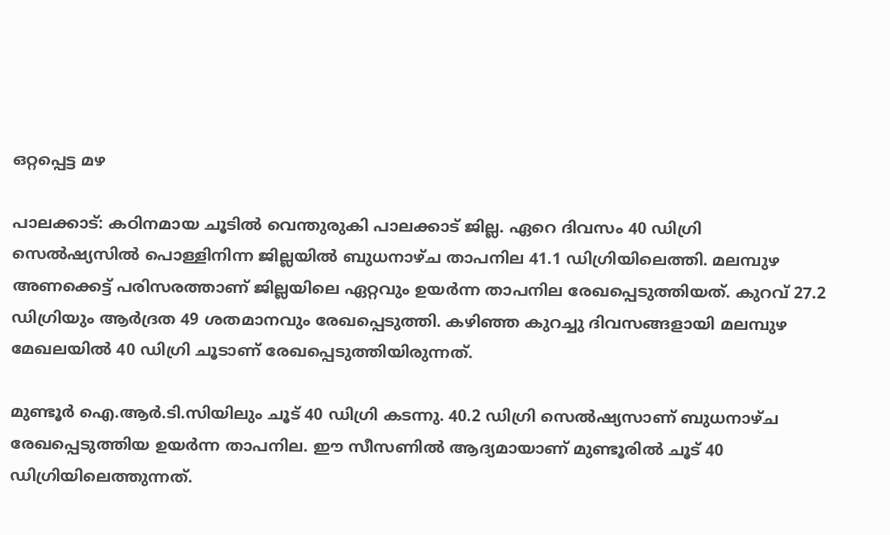ഒറ്റപ്പെട്ട മഴ

പാലക്കാട്: കഠിനമായ ചൂടിൽ വെന്തുരുകി പാലക്കാട് ജില്ല. ഏറെ ദിവസം 40 ഡിഗ്രി സെൽഷ്യസിൽ പൊള്ളിനിന്ന ജില്ലയിൽ ബുധനാഴ്ച താപനില 41.1 ഡിഗ്രിയിലെത്തി. മലമ്പുഴ അണക്കെട്ട് പരിസരത്താണ് ജില്ലയിലെ ഏറ്റവും ഉയർന്ന താപനില രേഖപ്പെടുത്തിയത്. കുറവ് 27.2 ഡിഗ്രിയും ആർദ്രത 49 ശതമാനവും രേഖപ്പെടുത്തി. കഴിഞ്ഞ കുറച്ചു ദിവസങ്ങളായി മലമ്പുഴ മേഖലയിൽ 40 ഡിഗ്രി ചൂടാണ് രേഖപ്പെടുത്തിയിരുന്നത്.

മുണ്ടൂർ ഐ.ആർ.ടി.സിയിലും ചൂട് 40 ഡിഗ്രി കടന്നു. 40.2 ഡിഗ്രി സെൽഷ്യസാണ് ബുധനാഴ്ച രേഖപ്പെടുത്തിയ ഉയർന്ന താപനില. ഈ സീസണിൽ ആദ്യമായാണ് മുണ്ടൂരിൽ ചൂട് 40 ഡിഗ്രിയിലെത്തുന്നത്.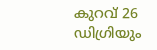കുറവ് 26 ഡിഗ്രിയും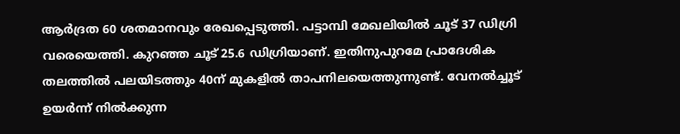ആർദ്രത 60 ശതമാനവും രേഖപ്പെടുത്തി. പട്ടാമ്പി മേഖലിയിൽ ചൂട് 37 ഡിഗ്രി വരെയെത്തി. കുറഞ്ഞ ചൂട് 25.6 ഡിഗ്രിയാണ്. ഇതിനുപുറമേ പ്രാദേശിക തലത്തിൽ പലയിടത്തും 40ന് മുകളിൽ താപനിലയെത്തുന്നുണ്ട്. വേനല്‍ച്ചൂട് ഉയർന്ന് നിൽക്കുന്ന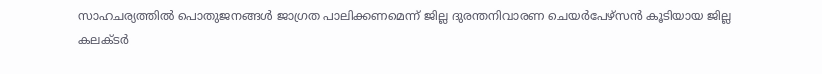സാഹചര്യത്തില്‍ പൊതുജനങ്ങള്‍ ജാഗ്രത പാലിക്കണമെന്ന് ജില്ല ദുരന്തനിവാരണ ചെയര്‍പേഴ്സൻ കൂടിയായ ജില്ല കലക്ടര്‍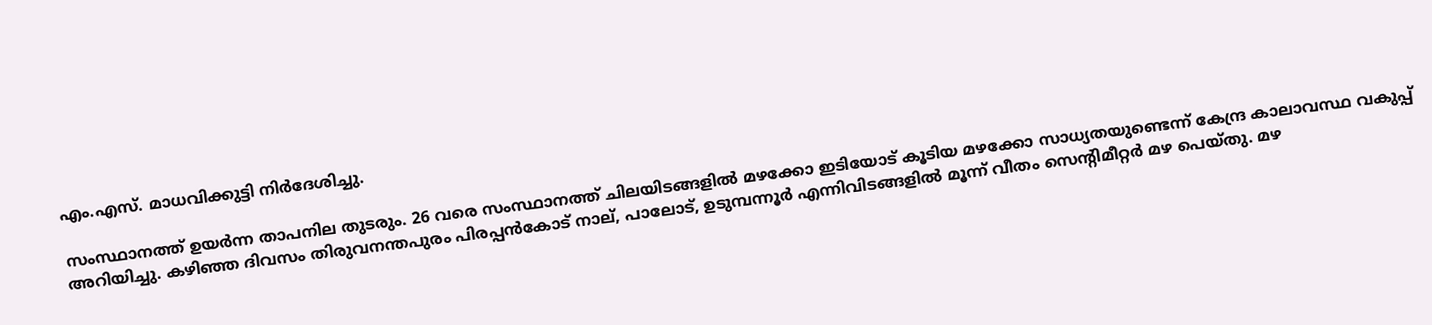എം.എസ്. മാധവിക്കുട്ടി നിർദേശിച്ചു.

സംസ്ഥാനത്ത് ഉയർന്ന താപനില തുടരും. 26 വരെ സംസ്ഥാനത്ത് ചിലയിടങ്ങളിൽ മഴക്കോ ഇടിയോട് കൂടിയ മഴക്കോ സാധ്യതയുണ്ടെന്ന് കേന്ദ്ര കാലാവസ്ഥ വകുപ്പ് അറിയിച്ചു. കഴിഞ്ഞ ദിവസം തിരുവനന്തപുരം പിരപ്പൻകോട് നാല്, പാലോട്, ഉടുമ്പന്നൂർ എന്നിവിടങ്ങളിൽ മൂന്ന് വീതം സെന്‍റിമീറ്റർ മഴ പെയ്തു. മഴ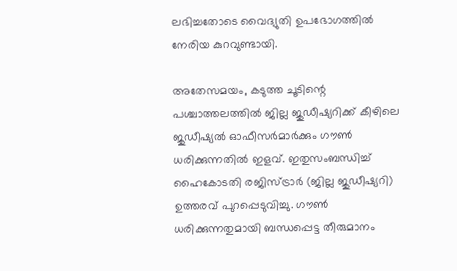ലഭിച്ചതോടെ വൈദ്യുതി ഉപഭോഗത്തിൽ നേരിയ കുറവുണ്ടായി.

അതേസമയം, കടുത്ത ചൂടിന്റെ പശ്ചാത്തലത്തിൽ ജില്ല ജുഡീഷ്യറിക്ക് കീഴിലെ ജുഡീഷ്യൽ ഓഫീസർമാർക്കും ഗൗൺ ധരിക്കുന്നതിൽ ഇളവ്. ഇതുസംബന്ധിച്ച് ഹൈകോടതി രജിസ്ട്രാർ (ജില്ല ജുഡീഷ്യറി) ഉത്തരവ് പുറപ്പെടുവിച്ചു. ഗൗൺ ധരിക്കുന്നതുമായി ബന്ധപ്പെട്ട തീരുമാനം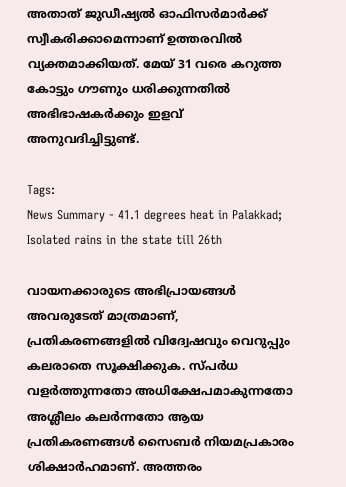അതാത് ജുഡീഷ്യൽ ഓഫിസർമാർക്ക് സ്വീകരിക്കാമെന്നാണ് ഉത്തരവിൽ വ്യക്തമാക്കിയത്. മേയ് 31 വരെ കറുത്ത കോട്ടും ഗൗണും ധരിക്കുന്നതിൽ അഭിഭാഷകർക്കും ഇളവ് അനുവദിച്ചിട്ടുണ്ട്.

Tags:
News Summary - 41.1 degrees heat in Palakkad; Isolated rains in the state till 26th

വായനക്കാരുടെ അഭിപ്രായങ്ങള്‍ അവരുടേത് മാത്രമാണ്, പ്രതികരണങ്ങളിൽ വിദ്വേഷവും വെറുപ്പും കലരാതെ സൂക്ഷിക്കുക. സ്പർധ വളർത്തുന്നതോ അധിക്ഷേപമാകുന്നതോ അശ്ലീലം കലർന്നതോ ആയ പ്രതികരണങ്ങൾ സൈബർ നിയമപ്രകാരം ശിക്ഷാർഹമാണ്. അത്തരം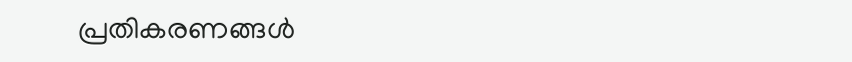പ്രതികരണങ്ങൾ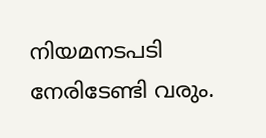നിയമനടപടി നേരിടേണ്ടി വരും.